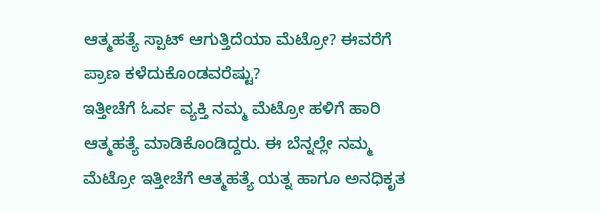ಆತ್ಮಹತ್ಯೆ ಸ್ಪಾಟ್ ಆಗುತ್ತಿದೆಯಾ ಮೆಟ್ರೋ? ಈವರೆಗೆ ಪ್ರಾಣ ಕಳೆದುಕೊಂಡವರೆಷ್ಟು?
ಇತ್ತೀಚೆಗೆ ಓರ್ವ ವ್ಯಕ್ತಿ ನಮ್ಮ ಮೆಟ್ರೋ ಹಳಿಗೆ ಹಾರಿ ಆತ್ಮಹತ್ಯೆ ಮಾಡಿಕೊಂಡಿದ್ದರು. ಈ ಬೆನ್ನಲ್ಲೇ ನಮ್ಮ ಮೆಟ್ರೋ ಇತ್ತೀಚೆಗೆ ಆತ್ಮಹತ್ಯೆ ಯತ್ನ ಹಾಗೂ ಅನಧಿಕೃತ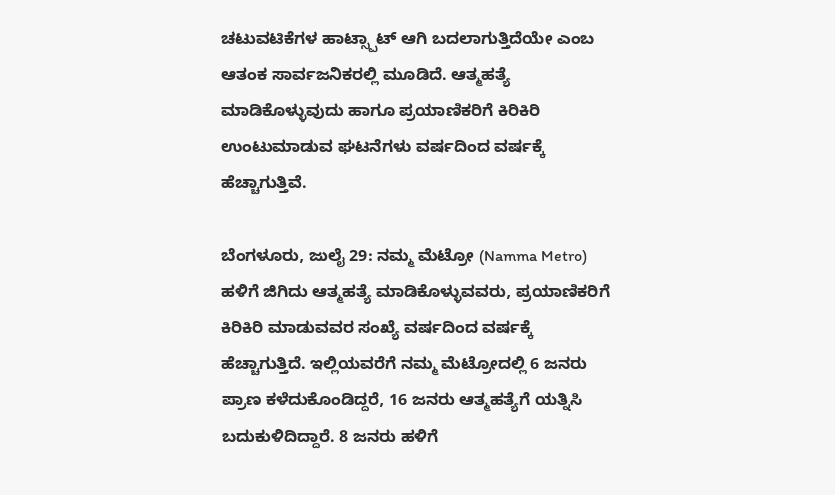ಚಟುವಟಿಕೆಗಳ ಹಾಟ್ಸ್ಪಾಟ್ ಆಗಿ ಬದಲಾಗುತ್ತಿದೆಯೇ ಎಂಬ ಆತಂಕ ಸಾರ್ವಜನಿಕರಲ್ಲಿ ಮೂಡಿದೆ. ಆತ್ಮಹತ್ಯೆ ಮಾಡಿಕೊಳ್ಳುವುದು ಹಾಗೂ ಪ್ರಯಾಣಿಕರಿಗೆ ಕಿರಿಕಿರಿ ಉಂಟುಮಾಡುವ ಘಟನೆಗಳು ವರ್ಷದಿಂದ ವರ್ಷಕ್ಕೆ ಹೆಚ್ಚಾಗುತ್ತಿವೆ.

ಬೆಂಗಳೂರು, ಜುಲೈ 29: ನಮ್ಮ ಮೆಟ್ರೋ (Namma Metro) ಹಳಿಗೆ ಜಿಗಿದು ಆತ್ಮಹತ್ಯೆ ಮಾಡಿಕೊಳ್ಳುವವರು, ಪ್ರಯಾಣಿಕರಿಗೆ ಕಿರಿಕಿರಿ ಮಾಡುವವರ ಸಂಖ್ಯೆ ವರ್ಷದಿಂದ ವರ್ಷಕ್ಕೆ ಹೆಚ್ಚಾಗುತ್ತಿದೆ. ಇಲ್ಲಿಯವರೆಗೆ ನಮ್ಮ ಮೆಟ್ರೋದಲ್ಲಿ 6 ಜನರು ಪ್ರಾಣ ಕಳೆದುಕೊಂಡಿದ್ದರೆ, 16 ಜನರು ಆತ್ಮಹತ್ಯೆಗೆ ಯತ್ನಿಸಿ ಬದುಕುಳಿದಿದ್ದಾರೆ. 8 ಜನರು ಹಳಿಗೆ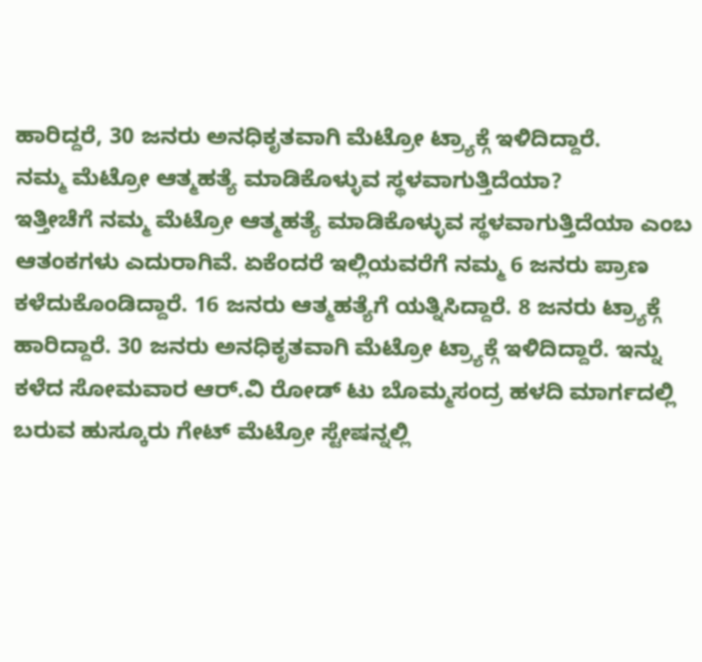ಹಾರಿದ್ದರೆ, 30 ಜನರು ಅನಧಿಕೃತವಾಗಿ ಮೆಟ್ರೋ ಟ್ರ್ಯಾಕ್ಗೆ ಇಳಿದಿದ್ದಾರೆ.
ನಮ್ಮ ಮೆಟ್ರೋ ಆತ್ಮಹತ್ಯೆ ಮಾಡಿಕೊಳ್ಳುವ ಸ್ಥಳವಾಗುತ್ತಿದೆಯಾ?
ಇತ್ತೀಚೆಗೆ ನಮ್ಮ ಮೆಟ್ರೋ ಆತ್ಮಹತ್ಯೆ ಮಾಡಿಕೊಳ್ಳುವ ಸ್ಥಳವಾಗುತ್ತಿದೆಯಾ ಎಂಬ ಆತಂಕಗಳು ಎದುರಾಗಿವೆ. ಏಕೆಂದರೆ ಇಲ್ಲಿಯವರೆಗೆ ನಮ್ಮ 6 ಜನರು ಪ್ರಾಣ ಕಳೆದುಕೊಂಡಿದ್ದಾರೆ. 16 ಜನರು ಆತ್ಮಹತ್ಯೆಗೆ ಯತ್ನಿಸಿದ್ದಾರೆ. 8 ಜನರು ಟ್ರ್ಯಾಕ್ಗೆ ಹಾರಿದ್ದಾರೆ. 30 ಜನರು ಅನಧಿಕೃತವಾಗಿ ಮೆಟ್ರೋ ಟ್ರ್ಯಾಕ್ಗೆ ಇಳಿದಿದ್ದಾರೆ. ಇನ್ನು ಕಳೆದ ಸೋಮವಾರ ಆರ್.ವಿ ರೋಡ್ ಟು ಬೊಮ್ಮಸಂದ್ರ ಹಳದಿ ಮಾರ್ಗದಲ್ಲಿ ಬರುವ ಹುಸ್ಕೂರು ಗೇಟ್ ಮೆಟ್ರೋ ಸ್ಟೇಷನ್ನಲ್ಲಿ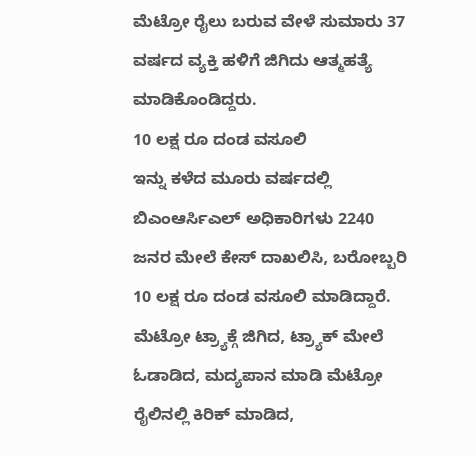ಮೆಟ್ರೋ ರೈಲು ಬರುವ ವೇಳೆ ಸುಮಾರು 37 ವರ್ಷದ ವ್ಯಕ್ತಿ ಹಳಿಗೆ ಜಿಗಿದು ಆತ್ಮಹತ್ಯೆ ಮಾಡಿಕೊಂಡಿದ್ದರು.
10 ಲಕ್ಷ ರೂ ದಂಡ ವಸೂಲಿ
ಇನ್ನು ಕಳೆದ ಮೂರು ವರ್ಷದಲ್ಲಿ ಬಿಎಂಆರ್ಸಿಎಲ್ ಅಧಿಕಾರಿಗಳು 2240 ಜನರ ಮೇಲೆ ಕೇಸ್ ದಾಖಲಿಸಿ, ಬರೋಬ್ಬರಿ 10 ಲಕ್ಷ ರೂ ದಂಡ ವಸೂಲಿ ಮಾಡಿದ್ದಾರೆ. ಮೆಟ್ರೋ ಟ್ರ್ಯಾಕ್ಗೆ ಜಿಗಿದ, ಟ್ರ್ಯಾಕ್ ಮೇಲೆ ಓಡಾಡಿದ, ಮದ್ಯಪಾನ ಮಾಡಿ ಮೆಟ್ರೋ ರೈಲಿನಲ್ಲಿ ಕಿರಿಕ್ ಮಾಡಿದ,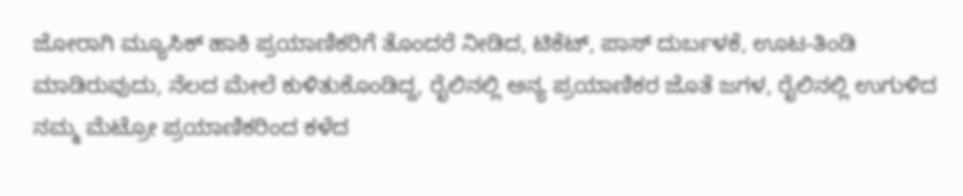ಜೋರಾಗಿ ಮ್ಯೂಸಿಕ್ ಹಾಕಿ ಪ್ರಯಾಣಿಕರಿಗೆ ತೊಂದರೆ ನೀಡಿದ, ಟಿಕೆಟ್, ಪಾಸ್ ದುರ್ಬಳಕೆ, ಊಟ-ತಿಂಡಿ ಮಾಡಿರುವುದು, ನೆಲದ ಮೇಲೆ ಕುಳಿತುಕೊಂಡಿದ್ದ, ರೈಲಿನಲ್ಲಿ ಅನ್ಯ ಪ್ರಯಾಣಿಕರ ಜೊತೆ ಜಗಳ, ರೈಲಿನಲ್ಲಿ ಉಗುಳಿದ ನಮ್ಮ ಮೆಟ್ರೋ ಪ್ರಯಾಣಿಕರಿಂದ ಕಳೆದ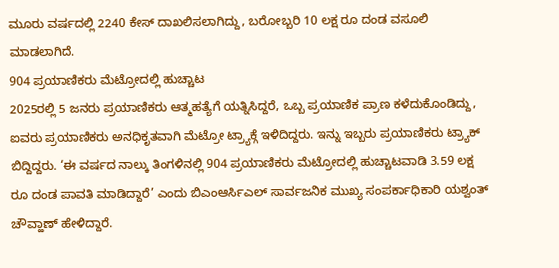ಮೂರು ವರ್ಷದಲ್ಲಿ 2240 ಕೇಸ್ ದಾಖಲಿಸಲಾಗಿದ್ದು, ಬರೋಬ್ಬರಿ 10 ಲಕ್ಷ ರೂ ದಂಡ ವಸೂಲಿ ಮಾಡಲಾಗಿದೆ.
904 ಪ್ರಯಾಣಿಕರು ಮೆಟ್ರೋದಲ್ಲಿ ಹುಚ್ಚಾಟ
2025ರಲ್ಲಿ 5 ಜನರು ಪ್ರಯಾಣಿಕರು ಆತ್ಮಹತ್ಯೆಗೆ ಯತ್ನಿಸಿದ್ದರೆ, ಒಬ್ಬ ಪ್ರಯಾಣಿಕ ಪ್ರಾಣ ಕಳೆದುಕೊಂಡಿದ್ದು, ಐವರು ಪ್ರಯಾಣಿಕರು ಅನಧಿಕೃತವಾಗಿ ಮೆಟ್ರೋ ಟ್ರ್ಯಾಕ್ಗೆ ಇಳಿದಿದ್ದರು. ಇನ್ನು ಇಬ್ಬರು ಪ್ರಯಾಣಿಕರು ಟ್ರ್ಯಾಕ್ ಬಿದ್ದಿದ್ದರು. ‘ಈ ವರ್ಷದ ನಾಲ್ಕು ತಿಂಗಳಿನಲ್ಲಿ 904 ಪ್ರಯಾಣಿಕರು ಮೆಟ್ರೋದಲ್ಲಿ ಹುಚ್ಚಾಟವಾಡಿ 3.59 ಲಕ್ಷ ರೂ ದಂಡ ಪಾವತಿ ಮಾಡಿದ್ದಾರೆ’ ಎಂದು ಬಿಎಂಆರ್ಸಿಎಲ್ ಸಾರ್ವಜನಿಕ ಮುಖ್ಯ ಸಂಪರ್ಕಾಧಿಕಾರಿ ಯಶ್ವಂತ್ ಚೌವ್ಹಾಣ್ ಹೇಳಿದ್ದಾರೆ.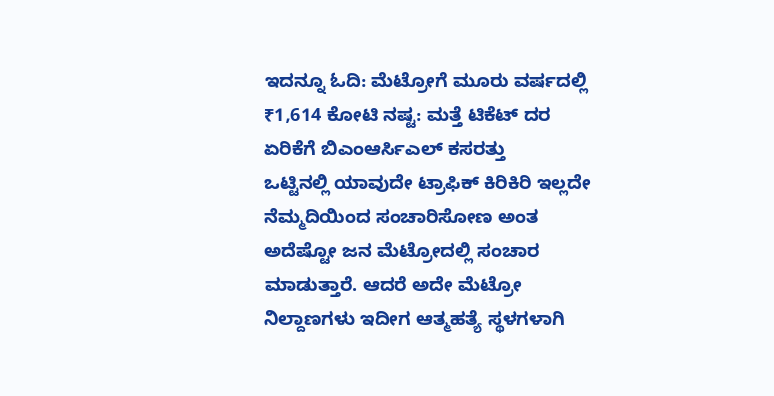ಇದನ್ನೂ ಓದಿ: ಮೆಟ್ರೋಗೆ ಮೂರು ವರ್ಷದಲ್ಲಿ ₹1,614 ಕೋಟಿ ನಷ್ಟ: ಮತ್ತೆ ಟಿಕೆಟ್ ದರ ಏರಿಕೆಗೆ ಬಿಎಂಆರ್ಸಿಎಲ್ ಕಸರತ್ತು
ಒಟ್ಟಿನಲ್ಲಿ ಯಾವುದೇ ಟ್ರಾಫಿಕ್ ಕಿರಿಕಿರಿ ಇಲ್ಲದೇ ನೆಮ್ಮದಿಯಿಂದ ಸಂಚಾರಿಸೋಣ ಅಂತ ಅದೆಷ್ಟೋ ಜನ ಮೆಟ್ರೋದಲ್ಲಿ ಸಂಚಾರ ಮಾಡುತ್ತಾರೆ. ಆದರೆ ಅದೇ ಮೆಟ್ರೋ ನಿಲ್ದಾಣಗಳು ಇದೀಗ ಆತ್ಮಹತ್ಯೆ ಸ್ಥಳಗಳಾಗಿ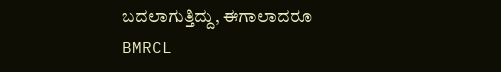ಬದಲಾಗುತ್ತಿದ್ದು, ಈಗಾಲಾದರೂ BMRCL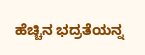ಹೆಚ್ಚಿನ ಭದ್ರತೆಯನ್ನ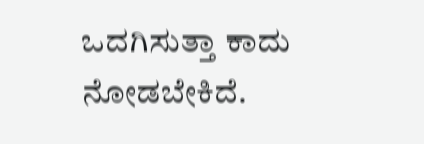ಒದಗಿಸುತ್ತಾ ಕಾದು ನೋಡಬೇಕಿದೆ.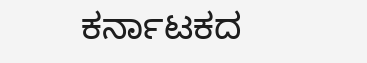ಕರ್ನಾಟಕದ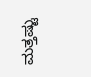ಮತ್ತಷ್ಟು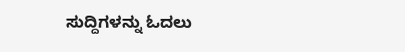ಸುದ್ದಿಗಳನ್ನು ಓದಲು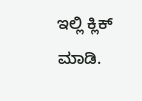ಇಲ್ಲಿ ಕ್ಲಿಕ್ ಮಾಡಿ.